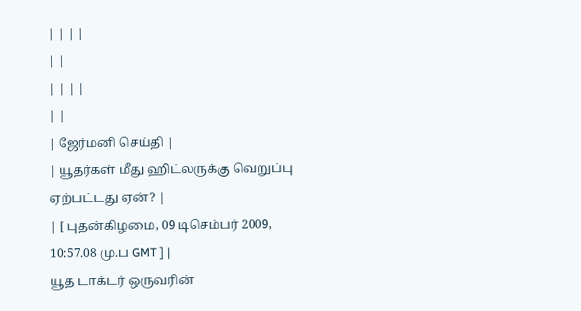| | | |
| |
| | | |
| |
| ஜேர்மனி செய்தி |
| யூதர்கள் மீது ஹிட்லருக்கு வெறுப்பு ஏற்பட்டது ஏன்? |
| [ புதன்கிழமை, 09 டிசெம்பர் 2009, 10:57.08 மு.ப GMT ] |
யூத டாக்டர் ஒருவரின்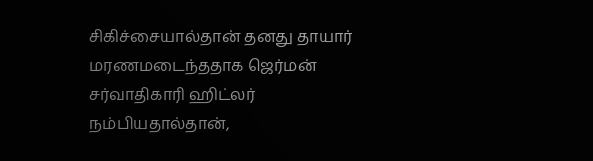சிகிச்சையால்தான் தனது தாயார் மரணமடைந்ததாக ஜெர்மன் சர்வாதிகாரி ஹிட்லர் நம்பியதால்தான்,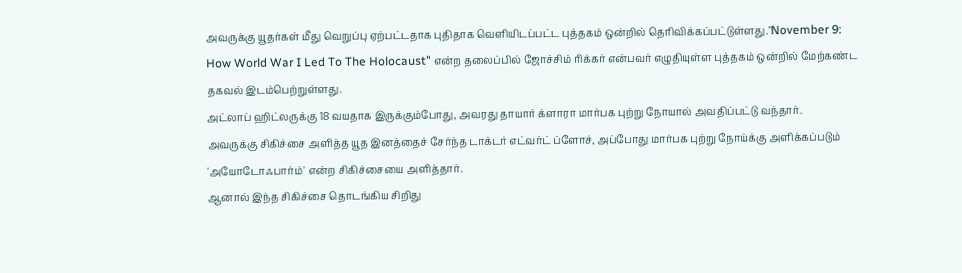அவருக்கு யூதர்கள் மீது வெறுப்பு ஏற்பட்டதாக புதிதாக வெளியிடப்பட்ட புத்தகம் ஒன்றில் தெரிவிக்கப்பட்டுள்ளது."November 9: How World War I Led To The Holocaust" என்ற தலைப்பில் ஜோச்சிம் ரிக்கர் என்பவர் எழுதியுள்ள புத்தகம் ஒன்றில் மேற்கண்ட தகவல் இடம்பெற்றுள்ளது.
அட்லாப் ஹிட்லருக்கு 18 வயதாக இருக்கும்போது, அவரது தாயார் க்ளாரா மார்பக புற்று நோயால் அவதிப்பட்டு வந்தார்.
அவருக்கு சிகிச்சை அளித்த யூத இனத்தைச் சேர்ந்த டாக்டர் எட்வர்ட் ப்ளோச், அப்போது மார்பக புற்று நோய்க்கு அளிக்கப்படும் 'அயோடோஃபார்ம்' என்ற சிகிச்சையை அளித்தார்.
ஆனால் இந்த சிகிச்சை தொடங்கிய சிறிது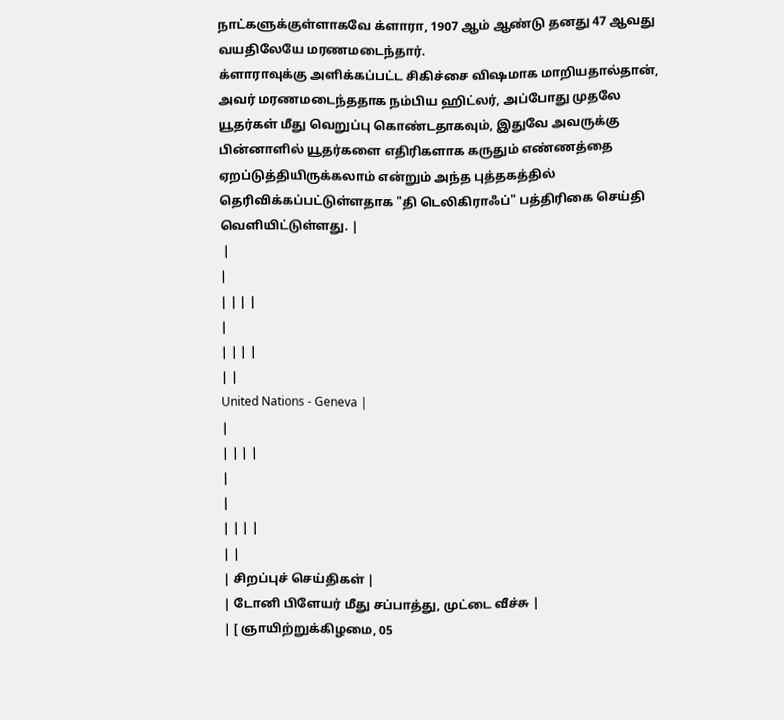நாட்களுக்குள்ளாகவே க்ளாரா, 1907 ஆம் ஆண்டு தனது 47 ஆவது வயதிலேயே மரணமடைந்தார்.
க்ளாராவுக்கு அளிக்கப்பட்ட சிகிச்சை விஷமாக மாறியதால்தான், அவர் மரணமடைந்ததாக நம்பிய ஹிட்லர், அப்போது முதலே யூதர்கள் மீது வெறுப்பு கொண்டதாகவும், இதுவே அவருக்கு பின்னாளில் யூதர்களை எதிரிகளாக கருதும் எண்ணத்தை ஏறப்டுத்தியிருக்கலாம் என்றும் அந்த புத்தகத்தில் தெரிவிக்கப்பட்டுள்ளதாக "தி டெலிகிராஃப்" பத்திரிகை செய்தி வெளியிட்டுள்ளது. |
 |
|
| | | |
|
| | | |
| |
United Nations - Geneva |
|
| | | |
|
|
| | | |
| |
| சிறப்புச் செய்திகள் |
| டோனி பிளேயர் மீது சப்பாத்து, முட்டை வீச்சு |
| [ ஞாயிற்றுக்கிழமை, 05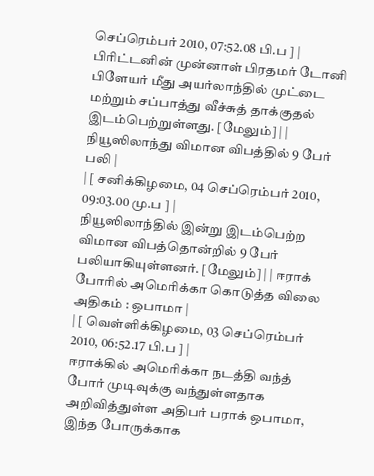செப்ரெம்பர் 2010, 07:52.08 பி.ப ] |
பிரிட்டனின் முன்னாள் பிரதமர் டோனி பிளேயர் மீது அயர்லாந்தில் முட்டை மற்றும் சப்பாத்து வீச்சுத் தாக்குதல் இடம்பெற்றுள்ளது. [மேலும்] | | நியூஸிலாந்து விமான விபத்தில் 9 பேர் பலி |
| [ சனிக்கிழமை, 04 செப்ரெம்பர் 2010, 09:03.00 மு.ப ] |
நியூஸிலாந்தில் இன்று இடம்பெற்ற விமான விபத்தொன்றில் 9 பேர் பலியாகியுள்ளனர். [மேலும்] | | ஈராக் போரில் அமெரிக்கா கொடுத்த விலை அதிகம் : ஒபாமா |
| [ வெள்ளிக்கிழமை, 03 செப்ரெம்பர் 2010, 06:52.17 பி.ப ] |
ஈராக்கில் அமெரிக்கா நடத்தி வந்த் போர் முடிவுக்கு வந்துள்ளதாக அறிவித்துள்ள அதிபர் பராக் ஒபாமா, இந்த போருக்காக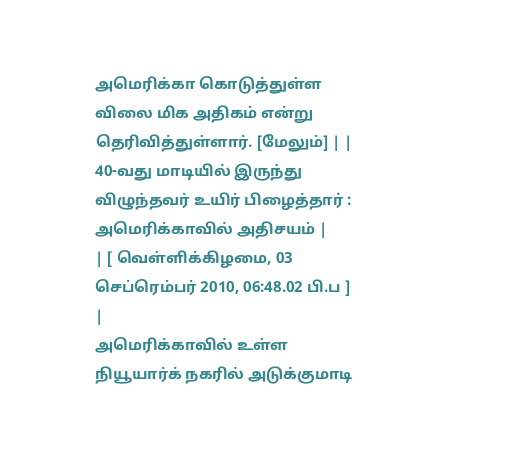அமெரிக்கா கொடுத்துள்ள விலை மிக அதிகம் என்று தெரிவித்துள்ளார். [மேலும்] | | 40-வது மாடியில் இருந்து விழுந்தவர் உயிர் பிழைத்தார் : அமெரிக்காவில் அதிசயம் |
| [ வெள்ளிக்கிழமை, 03 செப்ரெம்பர் 2010, 06:48.02 பி.ப ] |
அமெரிக்காவில் உள்ள நியூயார்க் நகரில் அடுக்குமாடி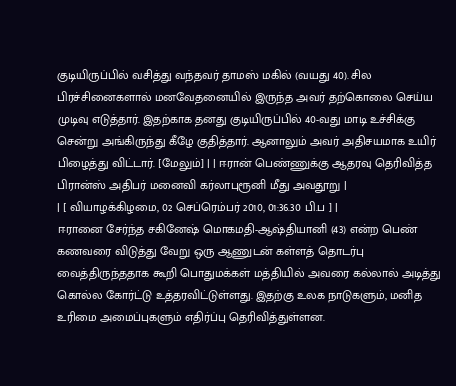குடியிருப்பில் வசித்து வந்தவர் தாமஸ் மகில் (வயது 40). சில பிரச்சினைகளால் மனவேதனையில் இருந்த அவர் தற்கொலை செய்ய முடிவு எடுத்தார். இதற்காக தனது குடியிருப்பில் 40-வது மாடி உச்சிக்கு சென்று அங்கிருந்து கீழே குதித்தார். ஆனாலும் அவர் அதிசயமாக உயிர் பிழைத்து விட்டார். [மேலும்] | | ஈரான் பெண்ணுக்கு ஆதரவு தெரிவித்த பிரான்ஸ் அதிபர் மனைவி கர்லாபுரூனி மீது அவதூறு |
| [ வியாழக்கிழமை, 02 செப்ரெம்பர் 2010, 01:36.30 பி.ப ] |
ஈரானை சேர்ந்த சகினேஷ் மொகமதி-ஆஷ்தியானி (43) என்ற பெண் கணவரை விடுத்து வேறு ஒரு ஆணுடன் கள்ளத் தொடர்பு வைத்திருந்ததாக கூறி பொதுமக்கள் மத்தியில் அவரை கல்லால் அடித்து கொல்ல கோர்ட்டு உத்தரவிட்டுள்ளது. இதற்கு உலக நாடுகளும், மனித உரிமை அமைப்புகளும் எதிர்ப்பு தெரிவித்துள்ளன.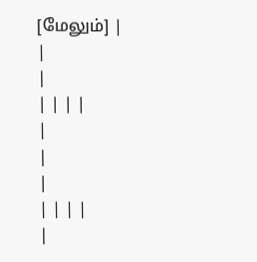[மேலும்] |
|
|
| | | |
|
|
|
| | | |
|